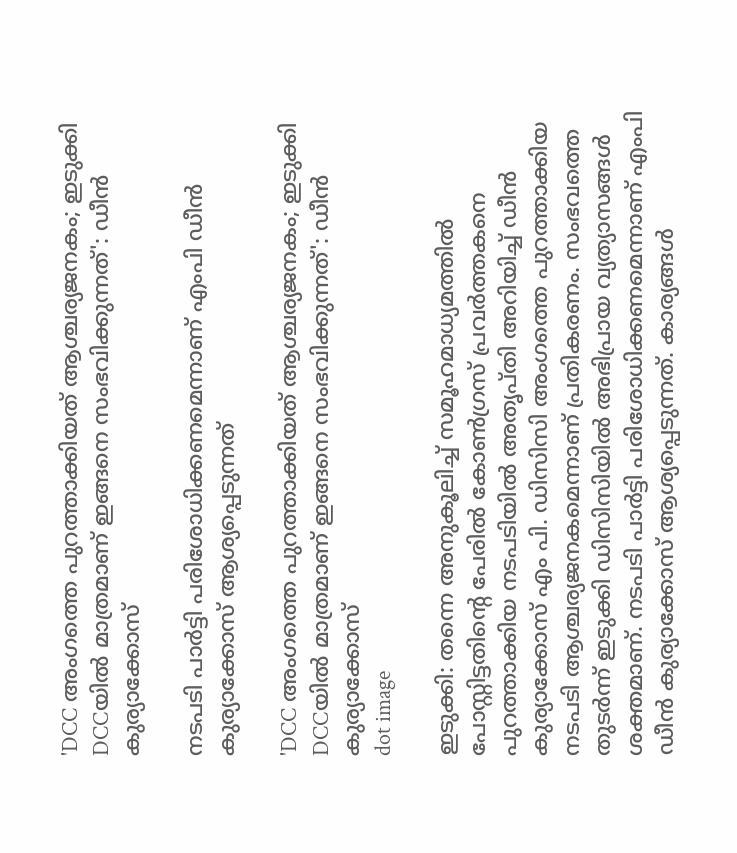'DCC അംഗത്തെ പുറത്താക്കിയത് ആശ്ചര്യജനകം; ഇടുക്കി DCCയിൽ മാത്രമാണ് ഇങ്ങനെ സംഭവിക്കുന്നത്': ഡീൻ കുര്യാക്കോസ്

നടപടി പാർട്ടി പരിശോധിക്കണമെന്നാണ് എംപി ഡീൻ കുര്യാക്കോസ് ആശ്യപ്പെടുന്നത്

'DCC അംഗത്തെ പുറത്താക്കിയത് ആശ്ചര്യജനകം; ഇടുക്കി DCCയിൽ മാത്രമാണ് ഇങ്ങനെ സംഭവിക്കുന്നത്': ഡീൻ കുര്യാക്കോസ്
dot image

ഇടുക്കി: തന്നെ അനുകൂലിച്ച് സമൂഹമാധ്യമത്തിൽ പോസ്റ്റിട്ടതിന്‍റെ പേരിൽ കോൺഗ്രസ് പ്രവർത്തകനെ പുറത്താക്കിയ നടപടിയിൽ അതൃപ്തി അറിയിച്ച് ഡീൻ കുര്യാക്കോസ് എം പി. ഡിസിസി അംഗത്തെ പുറത്താക്കിയ നടപടി ആശ്ചര്യജനകമെന്നാണ് പ്രതികരണം. സംഭവത്തെ തുടർന്ന് ഇടുക്കി ഡിസിസിയിൽ അഭിപ്രായ വ്യത്യാസങ്ങൾ ശക്തമാണ്. നടപടി പാർട്ടി പരിശോധിക്കണമെന്നാണ് എംപി ഡീൻ കുര്യാക്കോസ് ആശ്യപ്പെടുന്നത്. കാര്യങ്ങൾ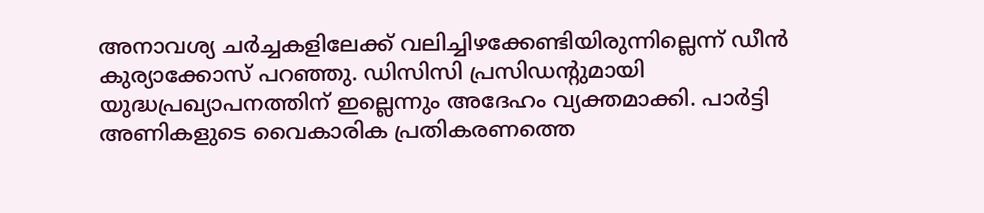അനാവശ്യ ചർച്ചകളിലേക്ക് വലിച്ചിഴക്കേണ്ടിയിരുന്നില്ലെന്ന് ഡീൻ കുര്യാക്കോസ് പറഞ്ഞു. ഡിസിസി പ്രസിഡന്റുമായി യുദ്ധപ്രഖ്യാപനത്തിന് ഇല്ലെന്നും അദേഹം വ്യക്തമാക്കി. പാർട്ടി അണികളുടെ വൈകാരിക പ്രതികരണത്തെ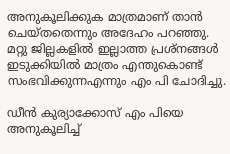അനുകൂലിക്കുക മാത്രമാണ് താൻ ചെയ്തതെന്നും അദേഹം പറഞ്ഞു. മറ്റു ജില്ലകളിൽ ഇല്ലാത്ത പ്രശ്നങ്ങൾ ഇടുക്കിയിൽ മാത്രം എന്തുകൊണ്ട് സംഭവിക്കുന്നഎന്നും എം പി ചോദിച്ചു.

ഡീൻ കുര്യാക്കോസ് എം പിയെ അനുകൂലിച്ച്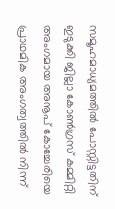സമൂഹമാധ്യമത്തിൽ പോസ്റ്റിട്ടതിന് ഇടുക്കി ജില്ലാ കോൺഗ്രസ് കമ്മിറ്റി അംഗമായ അനൂപ് കോച്ചേരിയെ പ്രാഥമിക അംഗത്വത്തിൽ നിന്ന്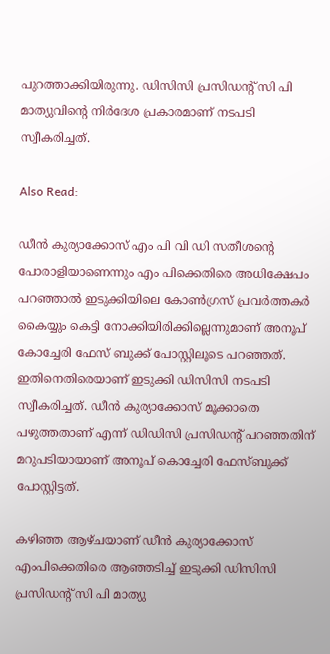പുറത്താക്കിയിരുന്നു. ഡിസിസി പ്രസിഡൻ്റ് സി പി മാത്യുവിൻ്റെ നിർദേശ പ്രകാരമാണ് നടപടി സ്വീകരിച്ചത്.

Also Read:

ഡീൻ കുര്യാക്കോസ് എം പി വി ഡി സതീശൻ്റെ പോരാളിയാണെന്നും എം പിക്കെതിരെ അധിക്ഷേപം പറഞ്ഞാൽ ഇടുക്കിയിലെ കോൺഗ്രസ് പ്രവർത്തകർ കൈയ്യും കെട്ടി നോക്കിയിരിക്കില്ലെന്നുമാണ് അനൂപ് കോച്ചേരി ഫേസ് ബുക്ക് പോസ്റ്റിലൂടെ പറഞ്ഞത്. ഇതിനെതിരെയാണ് ഇടുക്കി ഡിസിസി നടപടി സ്വീകരിച്ചത്. ഡീൻ കുര്യാക്കോസ് മൂക്കാതെ പഴുത്തതാണ് എന്ന് ഡിഡിസി പ്രസിഡൻ്റ് പറഞ്ഞതിന് മറുപടിയായാണ് അനൂപ് കൊച്ചേരി ഫേസ്ബുക്ക് പോസ്റ്റിട്ടത്.

കഴിഞ്ഞ ആഴ്ചയാണ് ഡീന്‍ കുര്യാക്കോസ് എംപിക്കെതിരെ ആഞ്ഞടിച്ച് ഇടുക്കി ഡിസിസി പ്രസിഡന്റ് സി പി മാത്യു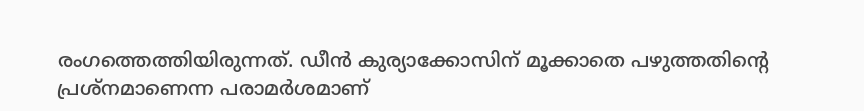രംഗത്തെത്തിയിരുന്നത്. ഡീന്‍ കുര്യാക്കോസിന് മൂക്കാതെ പഴുത്തതിന്റെ പ്രശ്നമാണെന്ന പരാമർശമാണ്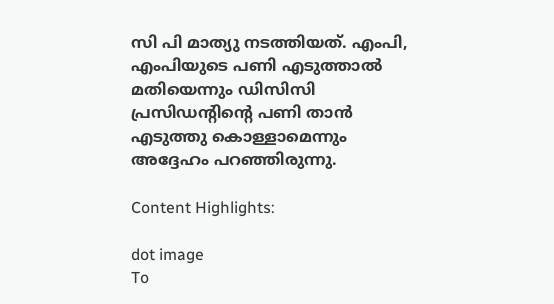സി പി മാത്യു നടത്തിയത്. എംപി, എംപിയുടെ പണി എടുത്താല്‍ മതിയെന്നും ഡിസിസി പ്രസിഡന്റിന്റെ പണി താന്‍ എടുത്തു കൊള്ളാമെന്നും അദ്ദേഹം പറഞ്ഞിരുന്നു.

Content Highlights:

dot image
To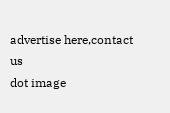advertise here,contact us
dot image